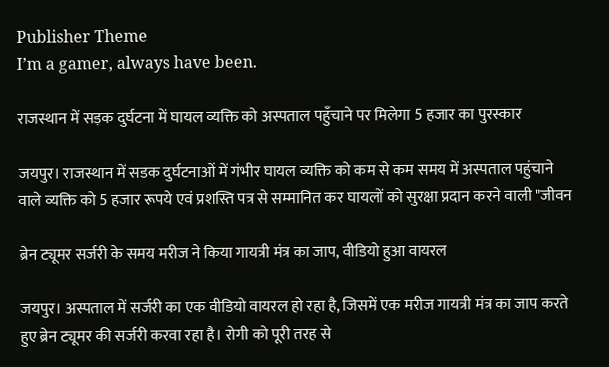Publisher Theme
I’m a gamer, always have been.

राजस्थान में सड़क दुर्घटना में घायल व्यक्ति को अस्पताल पहुँचाने पर मिलेगा 5 हजार का पुरस्कार

जयपुर। राजस्थान में सडक दुर्घटनाओं में गंभीर घायल व्यक्ति को कम से कम समय में अस्पताल पहुंचाने वाले व्यक्ति को 5 हजार रूपये एवं प्रशस्ति पत्र से सम्मानित कर घायलों को सुरक्षा प्रदान करने वाली "जीवन

ब्रेन ट्यूमर सर्जरी के समय मरीज ने किया गायत्री मंत्र का जाप, वीडियो हुआ वायरल

जयपुर। अस्पताल में सर्जरी का एक वीडियो वायरल हो रहा है, जिसमें एक मरीज गायत्री मंत्र का जाप करते हुए ब्रेन ट्यूमर की सर्जरी करवा रहा है। रोगी को पूरी तरह से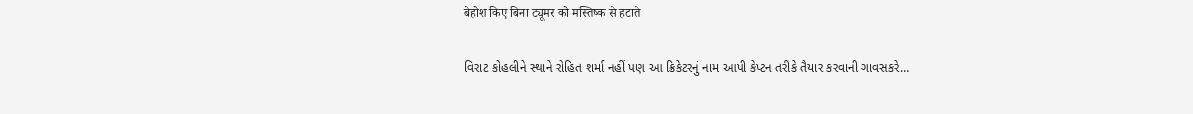बेहोश किए बिना ट्यूमर को मस्तिष्क से हटाते

વિરાટ કોહલીને સ્થાને રોહિત શર્મા નહીં પણ આ ક્રિકેટરનું નામ આપી કેપ્ટન તરીકે તૈયાર કરવાની ગાવસકરે…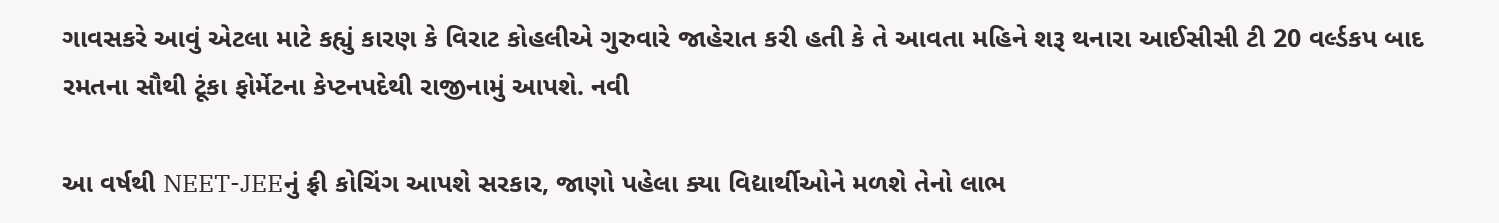ગાવસકરે આવું એટલા માટે કહ્યું કારણ કે વિરાટ કોહલીએ ગુરુવારે જાહેરાત કરી હતી કે તે આવતા મહિને શરૂ થનારા આઈસીસી ટી 20 વર્લ્ડકપ બાદ રમતના સૌથી ટૂંકા ફોર્મેટના કેપ્ટનપદેથી રાજીનામું આપશે. નવી

આ વર્ષથી NEET-JEEનું ફ્રી કોચિંગ આપશે સરકાર, જાણો પહેલા ક્યા વિદ્યાર્થીઓને મળશે તેનો લાભ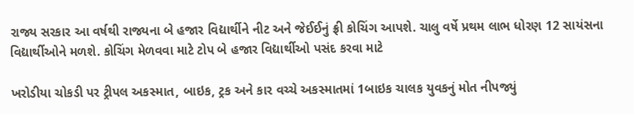રાજ્ય સરકાર આ વર્ષથી રાજ્યના બે હજાર વિદ્યાર્થીને નીટ અને જેઈઈનું ફ્રી કોચિંગ આપશે. ચાલુ વર્ષે પ્રથમ લાભ ધોરણ 12 સાયંસના વિદ્યાર્થીઓને મળશે. કોચિંગ મેળવવા માટે ટોપ બે હજાર વિદ્યાર્થીઓ પસંદ કરવા માટે

ખરોડીયા ચોકડી પર ટ્રીપલ અકસ્માત, બાઇક, ટ્રક અને કાર વચ્ચે અકસ્માતમાં 1બાઇક ચાલક યુવકનું મોત નીપજ્યું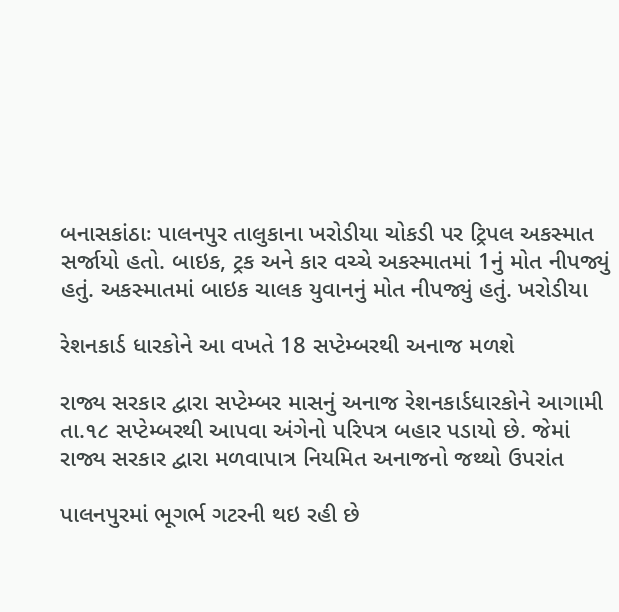બનાસકાંઠાઃ પાલનપુર તાલુકાના ખરોડીયા ચોકડી પર ટ્રિપલ અકસ્માત સર્જાયો હતો. બાઇક, ટ્રક અને કાર વચ્ચે અકસ્માતમાં 1નું મોત નીપજ્યું હતું. અકસ્માતમાં બાઇક ચાલક યુવાનનું મોત નીપજ્યું હતું. ખરોડીયા

રેશનકાર્ડ ધારકોને આ વખતે 18 સપ્ટેમ્બરથી અનાજ મળશે

રાજ્ય સરકાર દ્વારા સપ્ટેમ્બર માસનું અનાજ રેશનકાર્ડધારકોને આગામી તા.૧૮ સપ્ટેમ્બરથી આપવા અંગેનો પરિપત્ર બહાર પડાયો છે. જેમાં રાજ્ય સરકાર દ્વારા મળવાપાત્ર નિયમિત અનાજનો જથ્થો ઉપરાંત

પાલનપુરમાં ભૂગર્ભ ગટરની થઇ રહી છે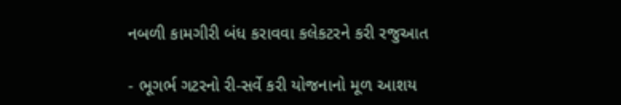નબળી કામગીરી બંધ કરાવવા કલેકટરને કરી રજુઆત

- ભૂગર્ભ ગટરનો રી-સર્વે કરી યોજનાનો મૂળ આશય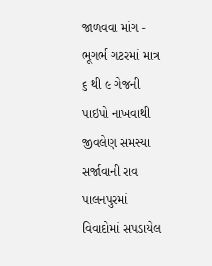જાળવવા માંગ - ભૂગર્ભ ગટરમાં માત્ર ૬ થી ૯ ગેજની પાઇપો નાખવાથી જીવલેણ સમસ્યા સર્જાવાની રાવ પાલનપુરમાં વિવાદોમાં સપડાયેલ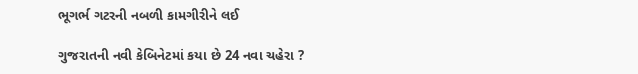ભૂગર્ભ ગટરની નબળી કામગીરીને લઈ

ગુજરાતની નવી કેબિનેટમાં કયા છે 24 નવા ચહેરા ?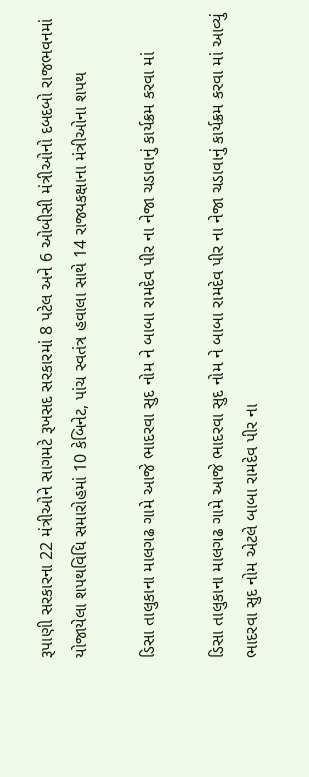રૂપાણી સરકારના 22 મંત્રીઓને સાગમટે રૂખસદ સરકારમાં 8 પટેલ અને 6 ઓબીસી મંત્રીઓનો દબદબો રાજભવનમાં યોજાયેલા શપથવિધિ સમારોહમાં 10 કેબિનેટ, પાંચ સ્વતંત્ર હવાલા સાથે 14 રાજ્યકક્ષાના મંત્રીઓના શપથ

ડિસા તાલુકાના માલગઢ ગામે આજે ભાદરવા સુદ નોમ ને બાબા રામદેવ પીર ના નેજા ચડાવાનું કાર્યક્રમ કરવા માં

ડિસા તાલુકાના માલગઢ ગામે આજે ભાદરવા સુદ નોમ ને બાબા રામદેવ પીર ના નેજા ચડાવાનું કાર્યક્રમ કરવા માં આવ્યું ભાદરવા સુદ નોમ એટલે બાબા રામદેવ પીર ના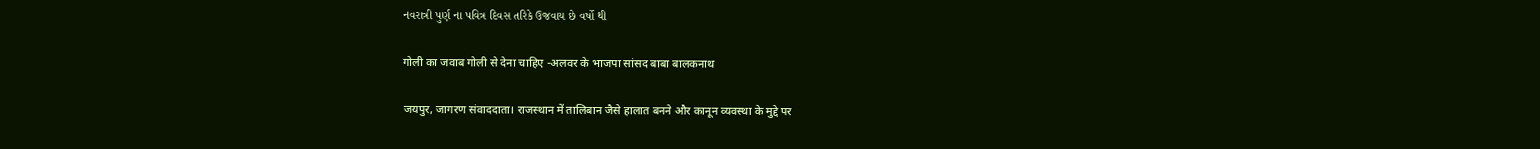નવરાત્રી પુર્ણ ના પવિત્ર દિવસ તરિકે ઉજવાય છે વર્ષો થી

गोली का जवाब गोली से देना चाहिए -अलवर के भाजपा सांसद बाबा बालकनाथ

जयपुर, जागरण संवाददाता। राजस्थान में तालिबान जैसे हालात बनने और कानून व्यवस्था के मुद्दे पर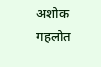अशोक गहलोत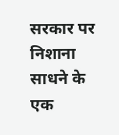सरकार पर निशाना साधने के एक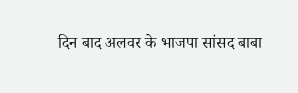दिन बाद अलवर के भाजपा सांसद बाबा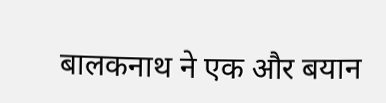बालकनाथ ने एक और बयान